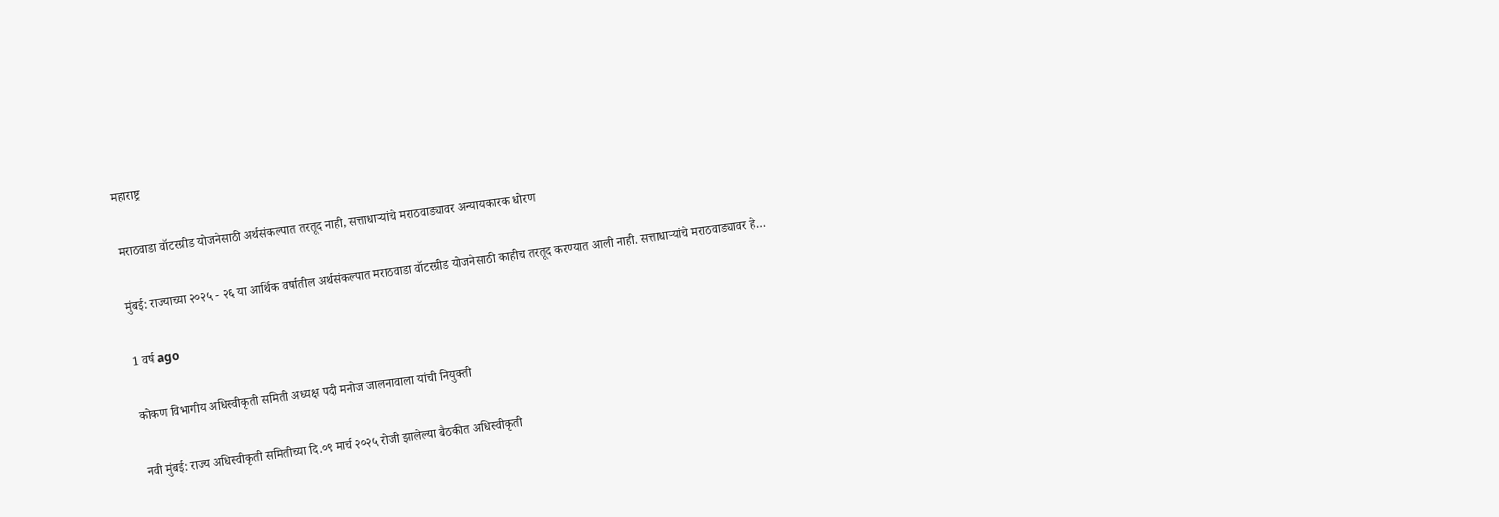महाराष्ट्र

मराठवाडा वॉटरग्रीड योजनेसाठी अर्थसंकल्पात तरतूद नाही, सत्ताधाऱ्यांचे मराठवाड्यावर अन्यायकारक धोरण

मुंबई: राज्याच्या २०२५ - २६ या आर्थिक वर्षातील अर्थसंकल्पात मराठवाडा वॉटरग्रीड योजनेसाठी काहीच तरतूद करण्यात आली नाही. सत्ताधाऱ्यांचे मराठवाड्यावर हे…

1 वर्ष ago

कोकण विभागीय अधिस्वीकृती समिती अध्यक्ष पदी मनोज जालनावाला यांची नियुक्ती

नवी मुंबई: राज्य अधिस्वीकृती समितीच्या दि.०९ मार्च २०२५ रोजी झालेल्या बैठकीत अधिस्वीकृती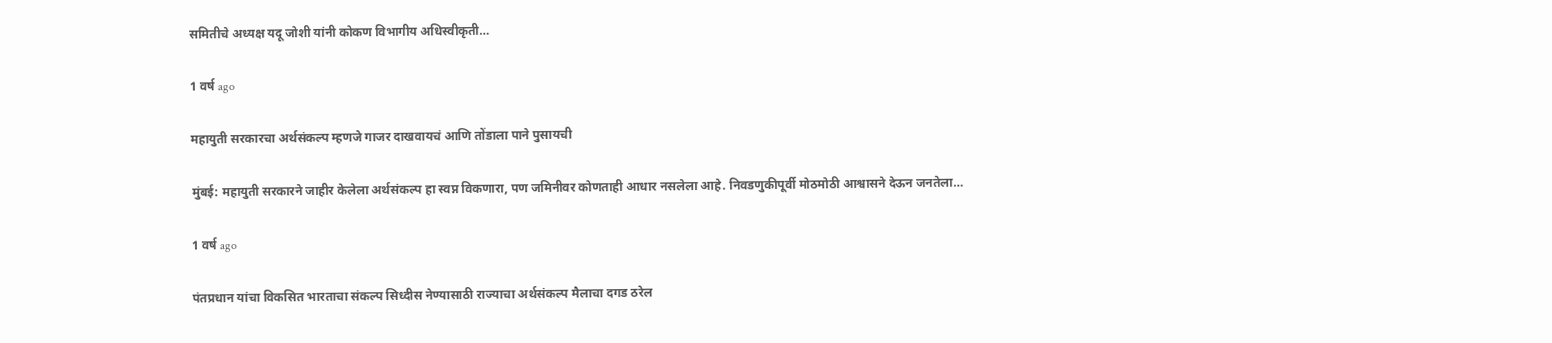समितीचे अध्यक्ष यदू जोशी यांनी कोकण विभागीय अधिस्वीकृती…

1 वर्ष ago

महायुती सरकारचा अर्थसंकल्प म्हणजे गाजर दाखवायचं आणि तोंडाला पाने पुसायची

मुंबई: महायुती सरकारने जाहीर केलेला अर्थसंकल्प हा स्वप्न विकणारा, पण जमिनीवर कोणताही आधार नसलेला आहे. निवडणुकीपूर्वी मोठमोठी आश्वासने देऊन जनतेला…

1 वर्ष ago

पंतप्रधान यांचा विकसित भारताचा संकल्प सिध्दीस नेण्यासाठी राज्याचा अर्थसंकल्प मैलाचा दगड ठरेल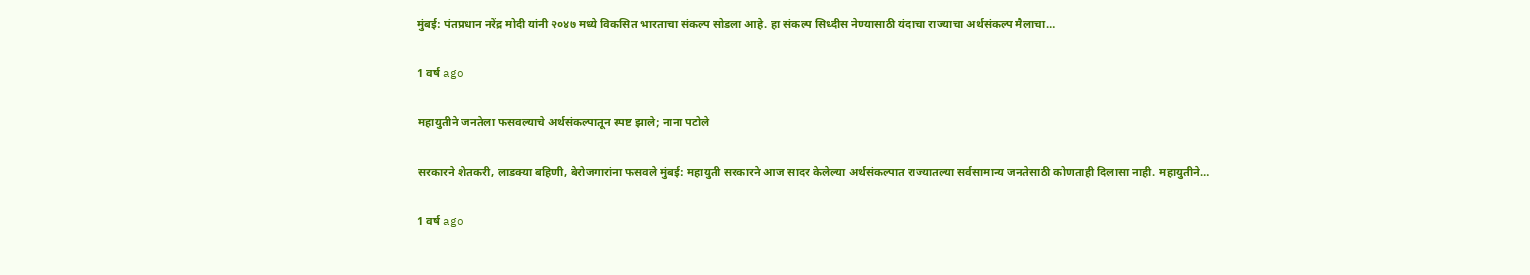मुंबई: पंतप्रधान नरेंद्र मोदी यांनी २०४७ मध्ये विकसित भारताचा संकल्प सोडला आहे. हा संकल्प सिध्दीस नेण्यासाठी यंदाचा राज्याचा अर्थसंकल्प मैलाचा…

1 वर्ष ago

महायुतीने जनतेला फसवल्याचे अर्थसंकल्पातून स्पष्ट झाले; नाना पटोले

सरकारने शेतकरी, लाडक्या बहिणी, बेरोजगारांना फसवले मुंबई: महायुती सरकारने आज सादर केलेल्या अर्थसंकल्पात राज्यातल्या सर्वसामान्य जनतेसाठी कोणताही दिलासा नाही. महायुतीने…

1 वर्ष ago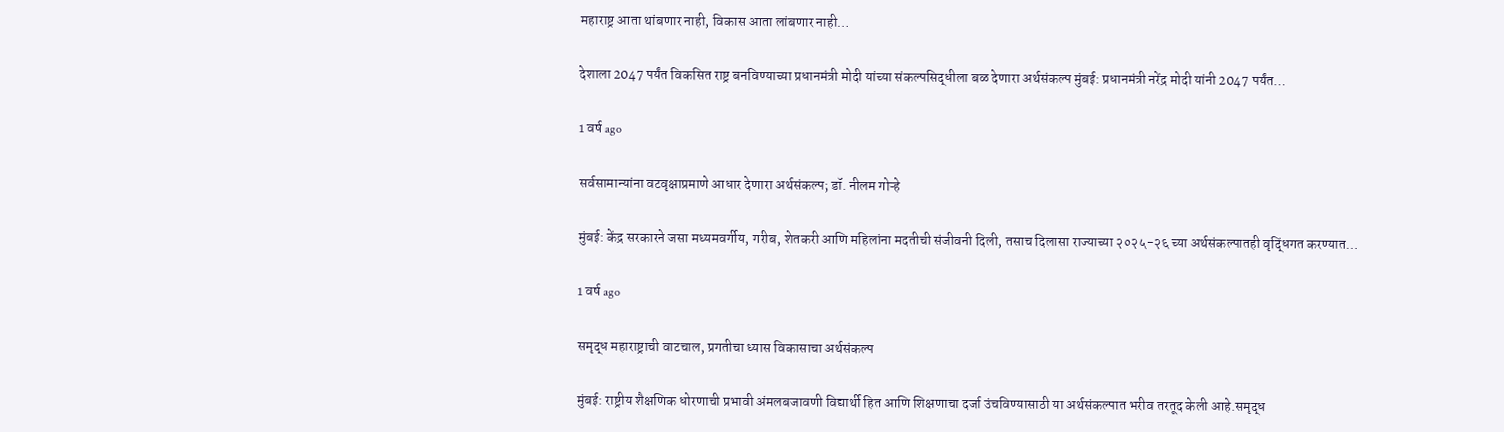महाराष्ट्र आता थांबणार नाही, विकास आता लांबणार नाही…

देशाला 2047 पर्यंत विकसित राष्ट्र बनविण्याच्या प्रधानमंत्री मोदी यांच्या संकल्पसिद्धीला बळ देणारा अर्थसंकल्प मुंबई: प्रधानमंत्री नरेंद्र मोदी यांनी 2047 पर्यंत…

1 वर्ष ago

सर्वसामान्यांना वटवृक्षाप्रमाणे आधार देणारा अर्थसंकल्प; डॉ. नीलम गोऱ्हे

मुंबई: केंद्र सरकारने जसा मध्यमवर्गीय, गरीब, शेतकरी आणि महिलांना मदतीची संजीवनी दिली, तसाच दिलासा राज्याच्या २०२५-२६ च्या अर्थसंकल्पातही वृद्धिंगत करण्यात…

1 वर्ष ago

समृद्ध महाराष्ट्राची वाटचाल, प्रगतीचा ध्यास विकासाचा अर्थसंकल्प

मुंबई: राष्ट्रीय शैक्षणिक धोरणाची प्रभावी अंमलबजावणी विद्यार्थी हित आणि शिक्षणाचा दर्जा उंचविण्यासाठी या अर्थसंकल्पात भरीव तरतूद केली आहे.समृद्ध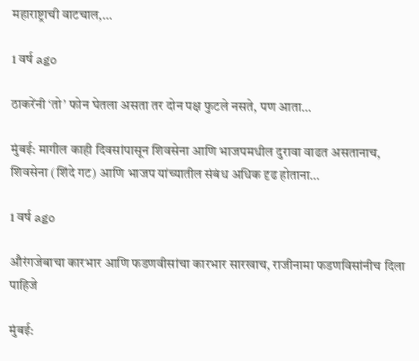महाराष्ट्राची वाटचाल,…

1 वर्ष ago

ठाकरेंनी ‘तो’ फोन घेतला असता तर दोन पक्ष फुटले नसते, पण आता…

मुंबई: मागील काही दिवसांपासून शिवसेना आणि भाजपमधील दुरावा वाढत असतानाच, शिवसेना (शिंदे गट) आणि भाजप यांच्यातील संबंध अधिक दृढ होताना…

1 वर्ष ago

औरंगजेबाचा कारभार आणि फडणवीसांचा कारभार सारखाच, राजीनामा फडणविसांनीच दिला पाहिजे

मुंबई: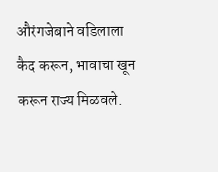औरंगजेबाने वडिलाला कैद करून, भावाचा खून करून राज्य मिळवले.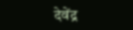देवेंद्र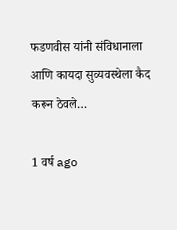फडणवीस यांनी संविधानाला आणि कायदा सुव्यवस्थेला कैद करून ठेवले…

1 वर्ष ago